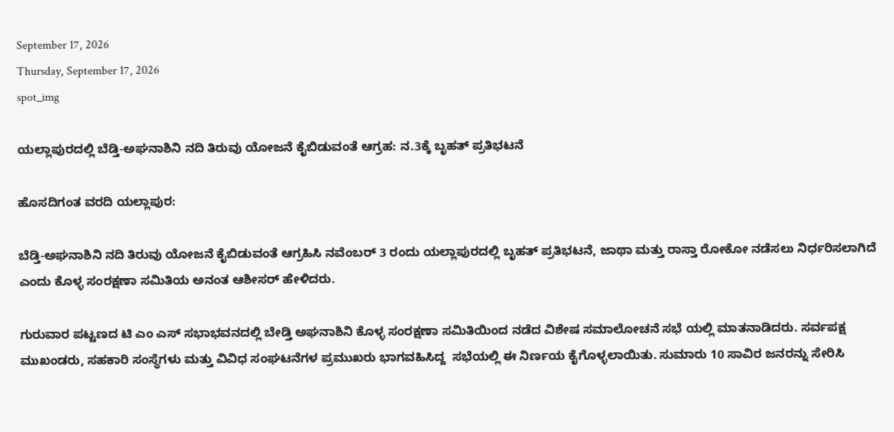September 17, 2026
Thursday, September 17, 2026
spot_img

ಯಲ್ಲಾಪುರದಲ್ಲಿ ಬೆಡ್ತಿ-ಅಘನಾಶಿನಿ ನದಿ ತಿರುವು ಯೋಜನೆ ಕೈಬಿಡುವಂತೆ ಆಗ್ರಹ: ನ.3ಕ್ಕೆ ಬೃಹತ್ ಪ್ರತಿಭಟನೆ

ಹೊಸದಿಗಂತ ವರದಿ ಯಲ್ಲಾಪುರ:

ಬೆಡ್ತಿ-ಅಘನಾಶಿನಿ ನದಿ ತಿರುವು ಯೋಜನೆ ಕೈಬಿಡುವಂತೆ ಆಗ್ರಹಿಸಿ ನವೆಂಬರ್ 3 ರಂದು ಯಲ್ಲಾಪುರದಲ್ಲಿ ಬೃಹತ್ ಪ್ರತಿಭಟನೆ, ಜಾಥಾ ಮತ್ತು ರಾಸ್ತಾ ರೋಕೋ ನಡೆಸಲು ನಿರ್ಧರಿಸಲಾಗಿದೆ ಎಂದು ಕೊಳ್ಳ ಸಂರಕ್ಷಣಾ ಸಮಿತಿಯ ಅನಂತ ಆಶೀಸರ್ ಹೇಳಿದರು.

ಗುರುವಾರ ಪಟ್ಟಣದ ಟಿ ಎಂ ಎಸ್ ಸಭಾಭವನದಲ್ಲಿ ಬೇಡ್ತಿ ಅಘನಾಶಿನಿ ಕೊಳ್ಳ ಸಂರಕ್ಷಣಾ ಸಮಿತಿಯಿಂದ ನಡೆದ ವಿಶೇಷ ಸಮಾಲೋಚನೆ ಸಭೆ ಯಲ್ಲಿ ಮಾತನಾಡಿದರು. ಸರ್ವಪಕ್ಷ ಮುಖಂಡರು, ಸಹಕಾರಿ ಸಂಸ್ಥೆಗಳು ಮತ್ತು ವಿವಿಧ ಸಂಘಟನೆಗಳ ಪ್ರಮುಖರು ಭಾಗವಹಿಸಿದ್ದ  ಸಭೆಯಲ್ಲಿ ಈ ನಿರ್ಣಯ ಕೈಗೊಳ್ಳಲಾಯಿತು. ಸುಮಾರು 10 ಸಾವಿರ ಜನರನ್ನು ಸೇರಿಸಿ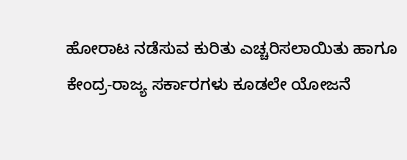ಹೋರಾಟ ನಡೆಸುವ ಕುರಿತು ಎಚ್ಚರಿಸಲಾಯಿತು ಹಾಗೂ ಕೇಂದ್ರ-ರಾಜ್ಯ ಸರ್ಕಾರಗಳು ಕೂಡಲೇ ಯೋಜನೆ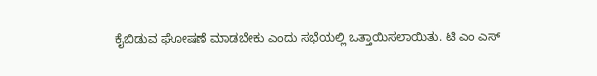ಕೈಬಿಡುವ ಘೋಷಣೆ ಮಾಡಬೇಕು ಎಂದು ಸಭೆಯಲ್ಲಿ ಒತ್ತಾಯಿಸಲಾಯಿತು. ಟಿ ಎಂ ಎಸ್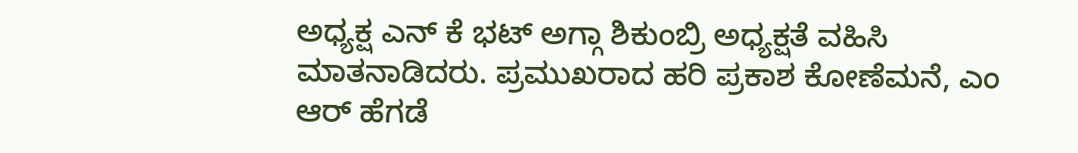ಅಧ್ಯಕ್ಷ ಎನ್ ಕೆ ಭಟ್ ಅಗ್ಗಾ ಶಿಕುಂಬ್ರಿ ಅಧ್ಯಕ್ಷತೆ ವಹಿಸಿ ಮಾತನಾಡಿದರು. ಪ್ರಮುಖರಾದ ಹರಿ ಪ್ರಕಾಶ ಕೋಣೆಮನೆ, ಎಂ ಆರ್ ಹೆಗಡೆ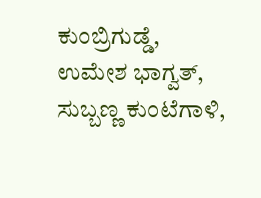ಕುಂಬ್ರಿಗುಡ್ಡೆ, ಉಮೇಶ ಭಾಗ್ವತ್, ಸುಬ್ಬಣ್ಣ ಕುಂಟೆಗಾಳಿ,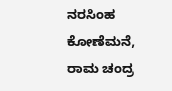ನರಸಿಂಹ ಕೋಣೆಮನೆ, ರಾಮ ಚಂದ್ರ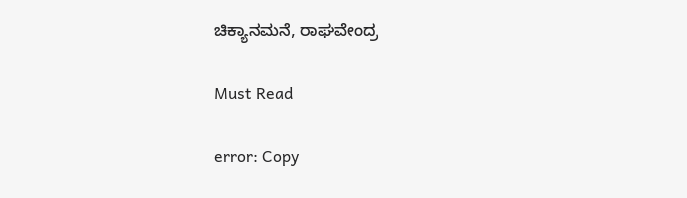ಚಿಕ್ಯಾನಮನೆ, ರಾಘವೇಂದ್ರ

Must Read

error: Copy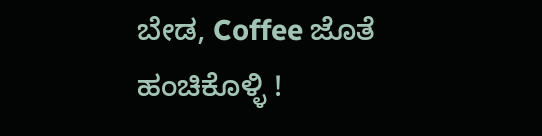ಬೇಡ, Coffee ಜೊತೆ ಹಂಚಿಕೊಳ್ಳಿ !